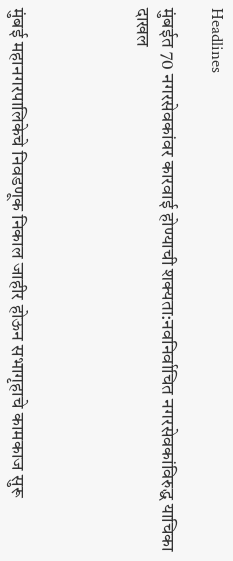Headlines

मुंबईत 70 नगरसेवकांवर कारवाई होण्याची शक्यता:नवनिर्वाचित नगरसेवकांविरुद्ध याचिका दाखल




मुंबई महानगरपालिकेचे निवडणूक निकाल जाहीर होऊन सभागृहाचे कामकाज सुरू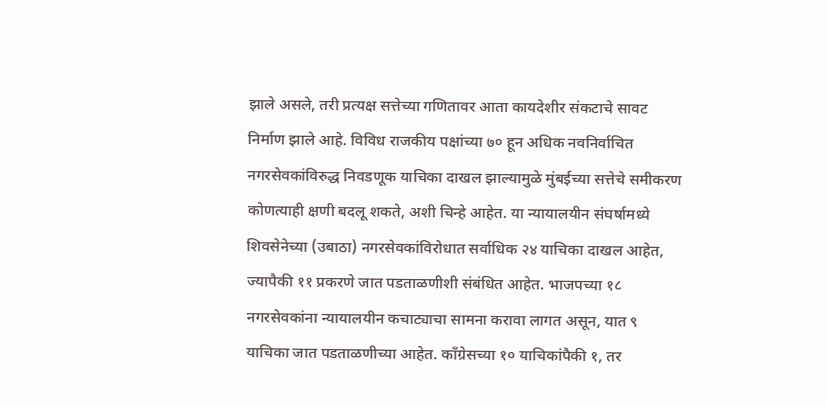झाले असले, तरी प्रत्यक्ष सत्तेच्या गणितावर आता कायदेशीर संकटाचे सावट निर्माण झाले आहे. विविध राजकीय पक्षांच्या ७० हून अधिक नवनिर्वाचित नगरसेवकांविरुद्ध निवडणूक याचिका दाखल झाल्यामुळे मुंबईच्या सत्तेचे समीकरण कोणत्याही क्षणी बदलू शकते, अशी चिन्हे आहेत. या न्यायालयीन संघर्षामध्ये शिवसेनेच्या (उबाठा) नगरसेवकांविरोधात सर्वाधिक २४ याचिका दाखल आहेत, ज्यापैकी ११ प्रकरणे जात पडताळणीशी संबंधित आहेत. भाजपच्या १८ नगरसेवकांना न्यायालयीन कचाट्याचा सामना करावा लागत असून, यात ९ याचिका जात पडताळणीच्या आहेत. काँग्रेसच्या १० याचिकांपैकी १, तर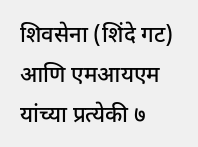शिवसेना (शिंदे गट) आणि एमआयएम यांच्या प्रत्येकी ७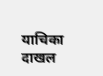याचिका दाखल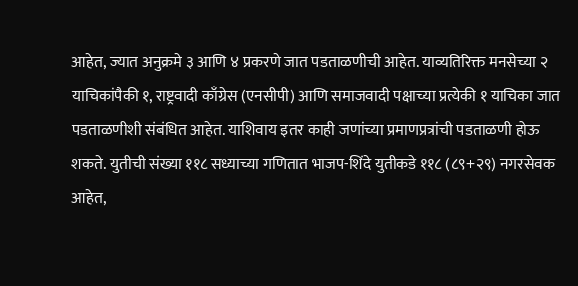आहेत, ज्यात अनुक्रमे ३ आणि ४ प्रकरणे जात पडताळणीची आहेत. याव्यतिरिक्त मनसेच्या २ याचिकांपैकी १, राष्ट्रवादी काँग्रेस (एनसीपी) आणि समाजवादी पक्षाच्या प्रत्येकी १ याचिका जात पडताळणीशी संबंधित आहेत. याशिवाय इतर काही जणांच्या प्रमाणप्रत्रांची पडताळणी होऊ शकते. युतीची संख्या ११८ सध्याच्या गणितात भाजप-शिंदे युतीकडे ११८ (८९+२९) नगरसेवक आहेत,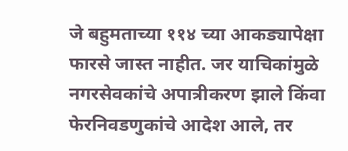जे बहुमताच्या ११४ च्या आकड्यापेक्षा फारसे जास्त नाहीत. जर याचिकांमुळे नगरसेवकांचे अपात्रीकरण झाले किंवा फेरनिवडणुकांचे आदेश आले, तर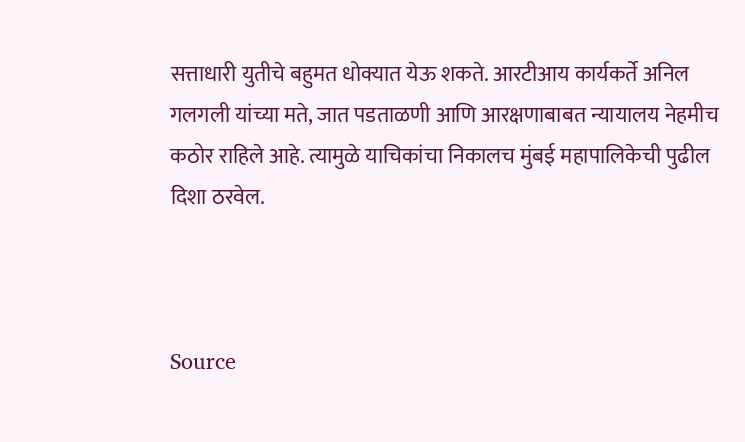सत्ताधारी युतीचे बहुमत धोक्यात येऊ शकते. आरटीआय कार्यकर्ते अनिल गलगली यांच्या मते, जात पडताळणी आणि आरक्षणाबाबत न्यायालय नेहमीच कठोर राहिले आहे. त्यामुळे याचिकांचा निकालच मुंबई महापालिकेची पुढील दिशा ठरवेल.



Source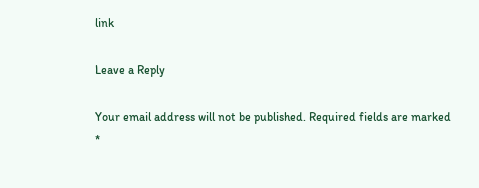link

Leave a Reply

Your email address will not be published. Required fields are marked *